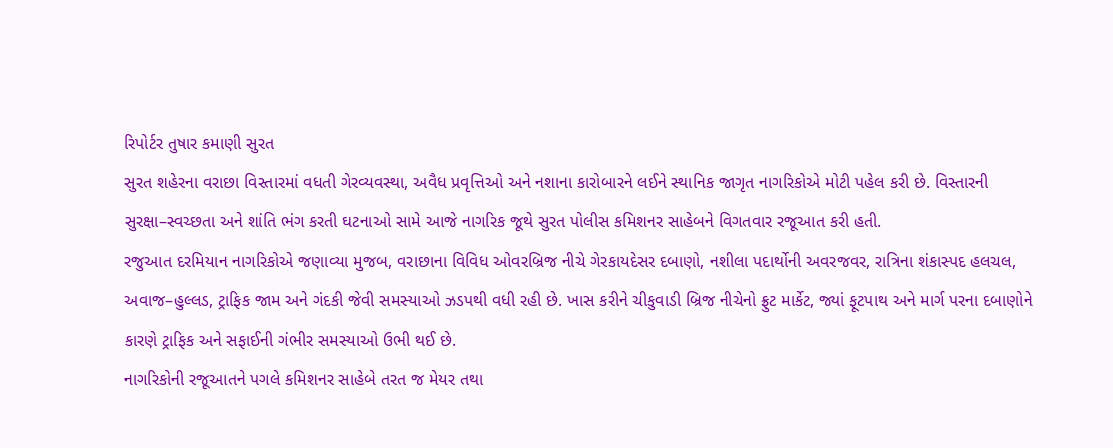રિપોર્ટર તુષાર કમાણી સુરત
સુરત શહેરના વરાછા વિસ્તારમાં વધતી ગેરવ્યવસ્થા, અવૈધ પ્રવૃત્તિઓ અને નશાના કારોબારને લઈને સ્થાનિક જાગૃત નાગરિકોએ મોટી પહેલ કરી છે. વિસ્તારની સુરક્ષા–સ્વચ્છતા અને શાંતિ ભંગ કરતી ઘટનાઓ સામે આજે નાગરિક જૂથે સુરત પોલીસ કમિશનર સાહેબને વિગતવાર રજૂઆત કરી હતી.
રજુઆત દરમિયાન નાગરિકોએ જણાવ્યા મુજબ, વરાછાના વિવિધ ઓવરબ્રિજ નીચે ગેરકાયદેસર દબાણો, નશીલા પદાર્થોની અવરજવર, રાત્રિના શંકાસ્પદ હલચલ, અવાજ–હુલ્લડ, ટ્રાફિક જામ અને ગંદકી જેવી સમસ્યાઓ ઝડપથી વધી રહી છે. ખાસ કરીને ચીકુવાડી બ્રિજ નીચેનો ફ્રુટ માર્કેટ, જ્યાં ફૂટપાથ અને માર્ગ પરના દબાણોને કારણે ટ્રાફિક અને સફાઈની ગંભીર સમસ્યાઓ ઉભી થઈ છે.
નાગરિકોની રજૂઆતને પગલે કમિશનર સાહેબે તરત જ મેયર તથા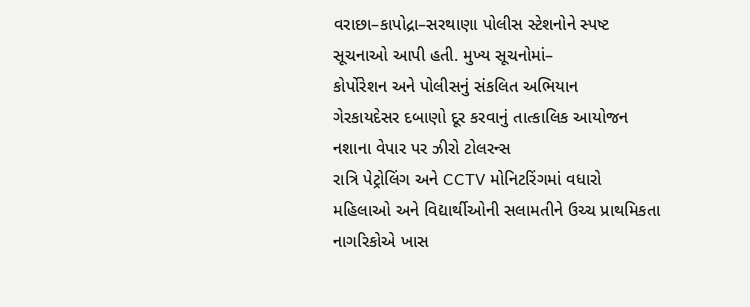વરાછા–કાપોદ્રા–સરથાણા પોલીસ સ્ટેશનોને સ્પષ્ટ સૂચનાઓ આપી હતી. મુખ્ય સૂચનોમાં–
કોર્પોરેશન અને પોલીસનું સંકલિત અભિયાન
ગેરકાયદેસર દબાણો દૂર કરવાનું તાત્કાલિક આયોજન
નશાના વેપાર પર ઝીરો ટોલરન્સ
રાત્રિ પેટ્રોલિંગ અને CCTV મોનિટરિંગમાં વધારો
મહિલાઓ અને વિદ્યાર્થીઓની સલામતીને ઉચ્ચ પ્રાથમિકતા
નાગરિકોએ ખાસ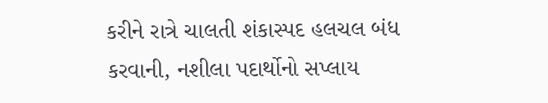કરીને રાત્રે ચાલતી શંકાસ્પદ હલચલ બંધ કરવાની, નશીલા પદાર્થોનો સપ્લાય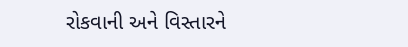રોકવાની અને વિસ્તારને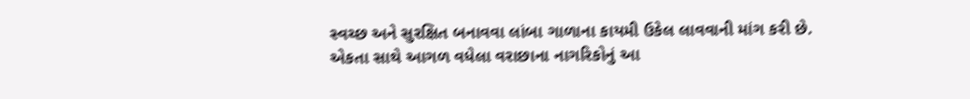સ્વચ્છ અને સુરક્ષિત બનાવવા લાંબા ગાળાના કાયમી ઉકેલ લાવવાની માંગ કરી છે.
એકતા સાથે આગળ વધેલા વરાછાના નાગરિકોનું આ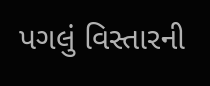પગલું વિસ્તારની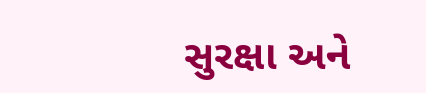સુરક્ષા અને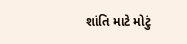શાંતિ માટે મોટું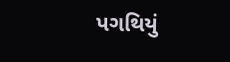પગથિયું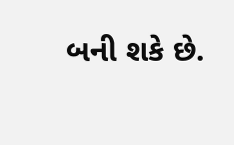બની શકે છે.